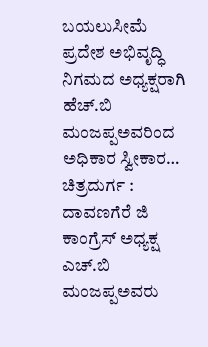ಬಯಲುಸೀಮೆ ಪ್ರದೇಶ ಅಭಿವೃದ್ಧಿ ನಿಗಮದ ಅಧ್ಯಕ್ಷರಾಗಿ ಹೆಚ್.ಬಿ ಮಂಜಪ್ಪಅವರಿಂದ ಅಧಿಕಾರ ಸ್ವೀಕಾರ…
ಚಿತ್ರದುರ್ಗ : ದಾವಣಗೆರೆ ಜಿ ಕಾಂಗ್ರೆಸ್ ಅಧ್ಯಕ್ಷ ಎಚ್.ಬಿ ಮಂಜಪ್ಪಅವರು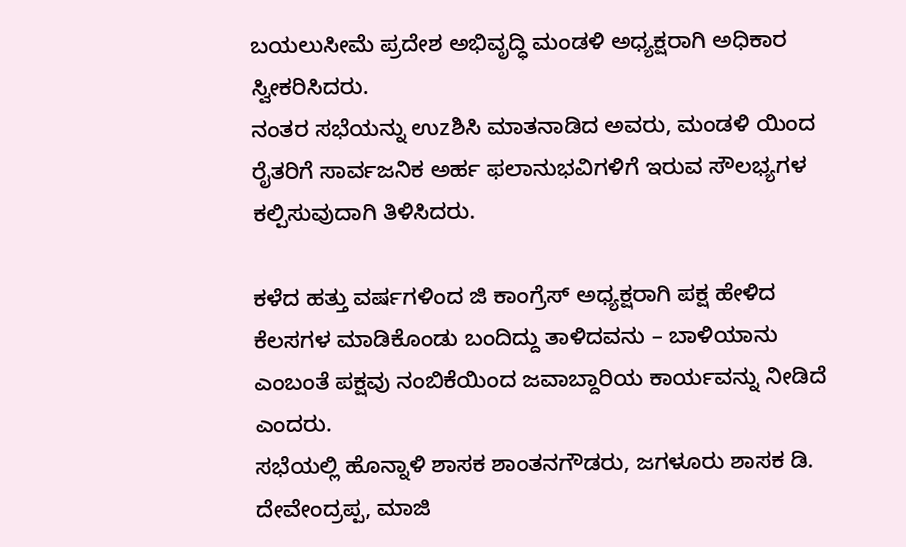ಬಯಲುಸೀಮೆ ಪ್ರದೇಶ ಅಭಿವೃದ್ಧಿ ಮಂಡಳಿ ಅಧ್ಯಕ್ಷರಾಗಿ ಅಧಿಕಾರ ಸ್ವೀಕರಿಸಿದರು.
ನಂತರ ಸಭೆಯನ್ನು ಉzಶಿಸಿ ಮಾತನಾಡಿದ ಅವರು, ಮಂಡಳಿ ಯಿಂದ ರೈತರಿಗೆ ಸಾರ್ವಜನಿಕ ಅರ್ಹ ಫಲಾನುಭವಿಗಳಿಗೆ ಇರುವ ಸೌಲಭ್ಯಗಳ ಕಲ್ಪಿಸುವುದಾಗಿ ತಿಳಿಸಿದರು.

ಕಳೆದ ಹತ್ತು ವರ್ಷಗಳಿಂದ ಜಿ ಕಾಂಗ್ರೆಸ್ ಅಧ್ಯಕ್ಷರಾಗಿ ಪಕ್ಷ ಹೇಳಿದ ಕೆಲಸಗಳ ಮಾಡಿಕೊಂಡು ಬಂದಿದ್ದು ತಾಳಿದವನು – ಬಾಳಿಯಾನು ಎಂಬಂತೆ ಪಕ್ಷವು ನಂಬಿಕೆಯಿಂದ ಜವಾಬ್ದಾರಿಯ ಕಾರ್ಯವನ್ನು ನೀಡಿದೆ ಎಂದರು.
ಸಭೆಯಲ್ಲಿ ಹೊನ್ನಾಳಿ ಶಾಸಕ ಶಾಂತನಗೌಡರು, ಜಗಳೂರು ಶಾಸಕ ಡಿ. ದೇವೇಂದ್ರಪ್ಪ, ಮಾಜಿ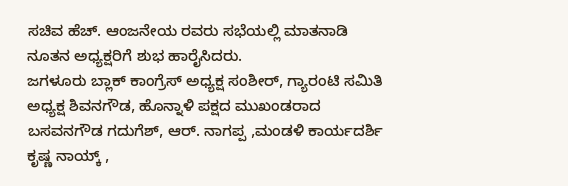ಸಚಿವ ಹೆಚ್. ಆಂಜನೇಯ ರವರು ಸಭೆಯಲ್ಲಿ ಮಾತನಾಡಿ ನೂತನ ಅಧ್ಯಕ್ಷರಿಗೆ ಶುಭ ಹಾರೈಸಿದರು.
ಜಗಳೂರು ಬ್ಲಾಕ್ ಕಾಂಗ್ರೆಸ್ ಅಧ್ಯಕ್ಷ ಸಂಶೀರ್, ಗ್ಯಾರಂಟಿ ಸಮಿತಿ ಅಧ್ಯಕ್ಷ ಶಿವನಗೌಡ, ಹೊನ್ನಾಳಿ ಪಕ್ಷದ ಮುಖಂಡರಾದ ಬಸವನಗೌಡ ಗದುಗೆಶ್, ಆರ್. ನಾಗಪ್ಪ ,ಮಂಡಳಿ ಕಾರ್ಯದರ್ಶಿ ಕೃಷ್ಣ ನಾಯ್ಕ್ ,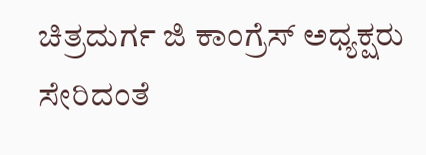ಚಿತ್ರದುರ್ಗ ಜಿ ಕಾಂಗ್ರೆಸ್ ಅಧ್ಯಕ್ಷರು ಸೇರಿದಂತೆ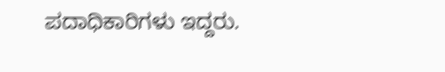ಪದಾಧಿಕಾರಿಗಳು ಇದ್ದರು.